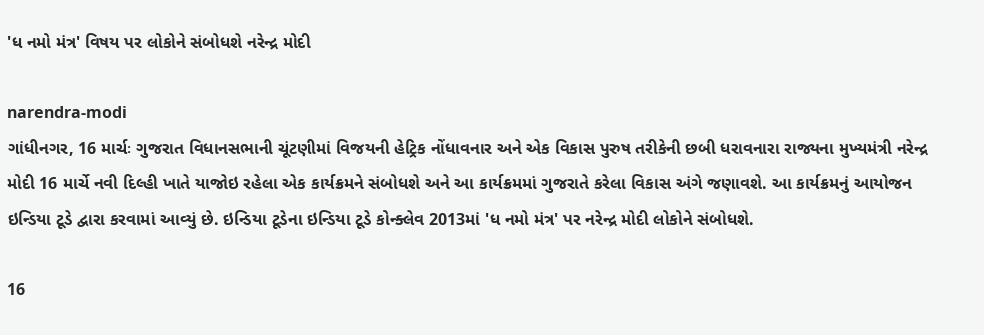'ધ નમો મંત્ર' વિષય પર લોકોને સંબોધશે નરેન્દ્ર મોદી

narendra-modi
ગાંધીનગર, 16 માર્ચઃ ગુજરાત વિધાનસભાની ચૂંટણીમાં વિજયની હેટ્રિક નોંધાવનાર અને એક વિકાસ પુરુષ તરીકેની છબી ધરાવનારા રાજ્યના મુખ્યમંત્રી નરેન્દ્ર મોદી 16 માર્ચે નવી દિલ્હી ખાતે યાજોઇ રહેલા એક કાર્યક્રમને સંબોધશે અને આ કાર્યક્રમમાં ગુજરાતે કરેલા વિકાસ અંગે જણાવશે. આ કાર્યક્રમનું આયોજન ઇન્ડિયા ટૂડે દ્વારા કરવામાં આવ્યું છે. ઇન્ડિયા ટૂડેના ઇન્ડિયા ટૂડે કોન્ક્લેવ 2013માં 'ધ નમો મંત્ર' પર નરેન્દ્ર મોદી લોકોને સંબોધશે.

16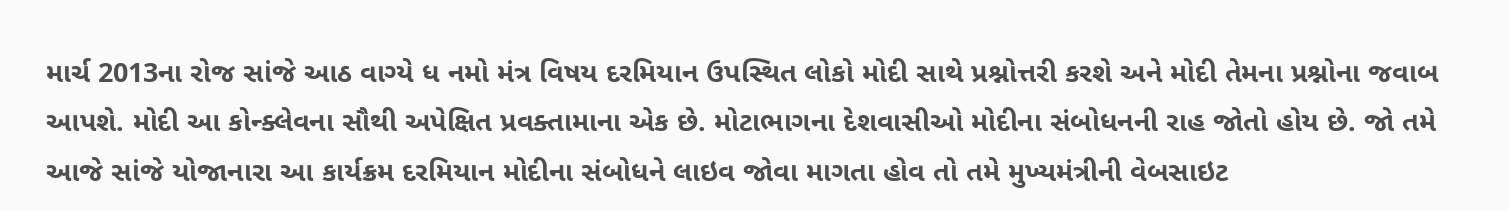માર્ચ 2013ના રોજ સાંજે આઠ વાગ્યે ધ નમો મંત્ર વિષય દરમિયાન ઉપસ્થિત લોકો મોદી સાથે પ્રશ્નોત્તરી કરશે અને મોદી તેમના પ્રશ્નોના જવાબ આપશે. મોદી આ કોન્ક્લેવના સૌથી અપેક્ષિત પ્રવક્તામાના એક છે. મોટાભાગના દેશવાસીઓ મોદીના સંબોધનની રાહ જોતો હોય છે. જો તમે આજે સાંજે યોજાનારા આ કાર્યક્રમ દરમિયાન મોદીના સંબોધને લાઇવ જોવા માગતા હોવ તો તમે મુખ્યમંત્રીની વેબસાઇટ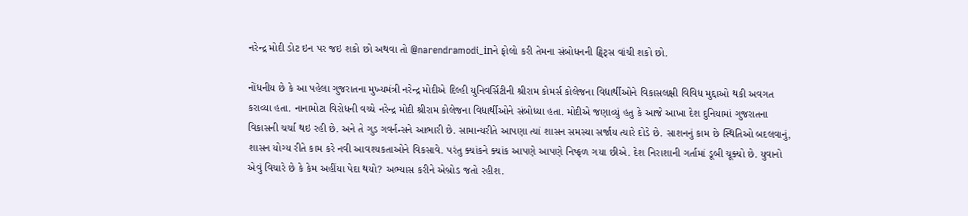નરેન્દ્ર મોદી ડોટ ઇન પર જઇ શકો છો અથવા તો @narendramodi_inને ફોલો કરી તેમના સંબોધનની ટ્વિટ્સ વાંચી શકો છો.

નોંધનીય છે કે આ પહેલા ગુજરાતના મુખ્યમંત્રી નરેન્દ્ર મોદીએ દિલ્હી યુનિવર્સિટીની શ્રીરામ કોમર્સ કોલેજના વિદ્યાર્થીઓને વિકાસલક્ષી વિવિધ મુદ્દાઓ થકી અવગત કરાવ્યા હતા. નાનામોટા વિરોધની વચ્ચે નરેન્દ્ર મોદી શ્રીરામ કોલેજના વિદ્યાર્થીઓને સંબોધ્યા હતા. મોદીએ જણાવ્યું હતુ કે આજે આખા દેશ દુનિયામાં ગુજરાતના વિકાસની ચર્ચા થઇ રહી છે. અને તે ગુડ ગવર્નન્સને આભારી છે. સામાન્યરીતે આપણા ત્યાં શાસન સમસ્યા સર્જાય ત્યારે દોડે છે. સાશનનું કામ છે સ્થિતિઓ બદલવાનું, શાસન યોગ્ય રીતે કામ કરે નવી આવશ્યકતાઓને વિકસાવે. પરંતુ ક્યાંકને ક્યાંક આપણે આપણે નિષ્ફળ ગયા છીએ. દેશ નિરાશાની ગર્તામાં ડૂબી ચૂક્યો છે. યુવાનો એવું વિચારે છે કે કેમ અહીંયા પેદા થયો? અભ્યાસ કરીને એબ્રોડ જતો રહીશ.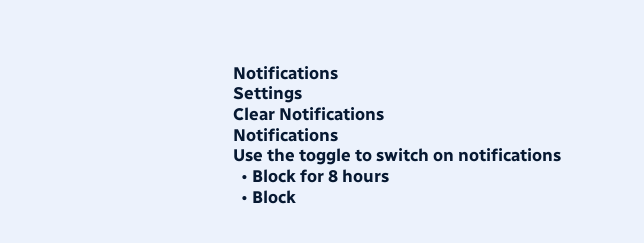Notifications
Settings
Clear Notifications
Notifications
Use the toggle to switch on notifications
  • Block for 8 hours
  • Block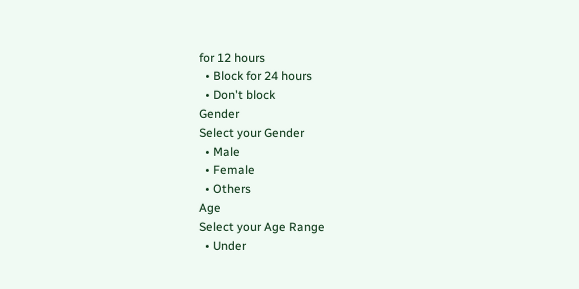for 12 hours
  • Block for 24 hours
  • Don't block
Gender
Select your Gender
  • Male
  • Female
  • Others
Age
Select your Age Range
  • Under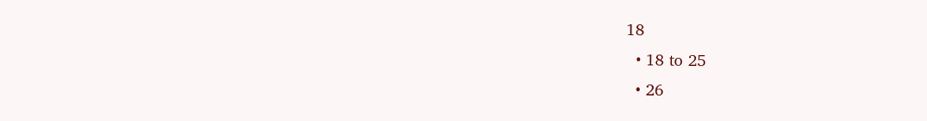18
  • 18 to 25
  • 26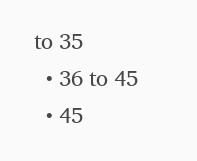to 35
  • 36 to 45
  • 45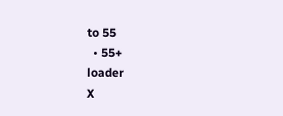to 55
  • 55+
loader
X